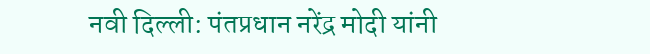नवी दिल्ली: पंतप्रधान नरेंद्र मोदी यांनी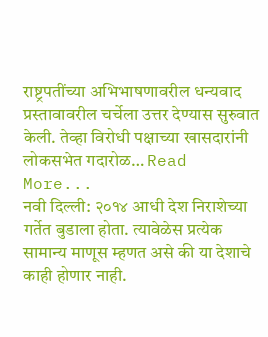राष्ट्रपतींच्या अभिभाषणावरील धन्यवाद प्रस्तावावरील चर्चेला उत्तर देण्यास सुरुवात केली. तेव्हा विरोधी पक्षाच्या खासदारांनी लोकसभेत गदारोळ… Read More...
नवी दिल्ली: २०१४ आधी देश निराशेच्या गर्तेत बुडाला होता. त्यावेळेस प्रत्येक सामान्य माणूस म्हणत असे की या देशाचे काही होणार नाही.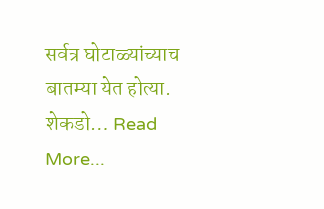सर्वत्र घोटाळ्यांच्याच बातम्या येत होत्या. शेकडो… Read More...